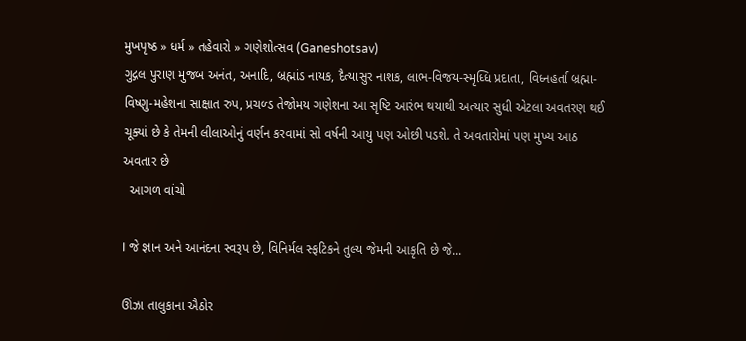મુખપૃષ્ઠ » ધર્મ » તહેવારો » ગણેશોત્સવ (Ganeshotsav)
ગુદ્ગલ પુરાણ મુજબ અનંત, અનાદિ, બ્રહ્માંડ નાયક, દૈત્યાસુર નાશક, લાભ-વિજય-સ્મૃધ્ધિ પ્રદાતા, વિધ્નહર્તા બ્રહ્મા-વિષ્ણુ-મહેશના સાક્ષાત રુપ, પ્રચળ્ડ તેજોમય ગણેશના આ સૃષ્ટિ આરંભ થયાથી અત્યાર સુધી એટલા અવતરણ થઈ ચૂક્યાં છે કે તેમની લીલાઓનું વર્ણન કરવામાં સો વર્ષની આયુ પણ ઓછી પડશે. તે અવતારોમાં પણ મુખ્ય આઠ અવતાર છે
  આગળ વાંચો

I જે જ્ઞાન અને આનંદના સ્વરૂપ છે, વિનિર્મલ સ્ફટિકને તુલ્ય જેમની આકૃતિ છે જે...

ઊંઝા તાલુકાના ઐઠોર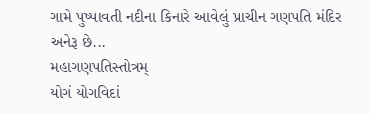ગામે પુષ્પાવતી નદીના કિનારે આવેલું પ્રાચીન ગણપતિ મંદિર અનેરૂ છે...
મહાગણપતિસ્તોત્રમ્‌
યોગં યોગવિદાં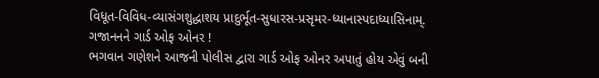વિધૂત-વિવિધ-વ્યાસંગશુદ્ધાશય પ્રાદુર્ભૂત-સુધારસ-પ્રસૃમર-ધ્યાનાસ્પદાધ્યાસિનામ્‌.
ગજાનનને ગાર્ડ ઓફ ઓનર !
ભગવાન ગણેશને આજની પોલીસ દ્વારા ગાર્ડ ઓફ ઓનર અપાતું હોય એવું બની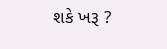શકે ખરૂ ?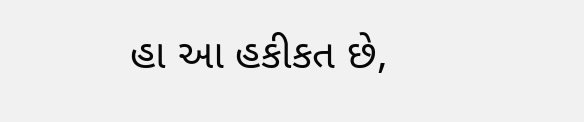હા આ હકીકત છે,